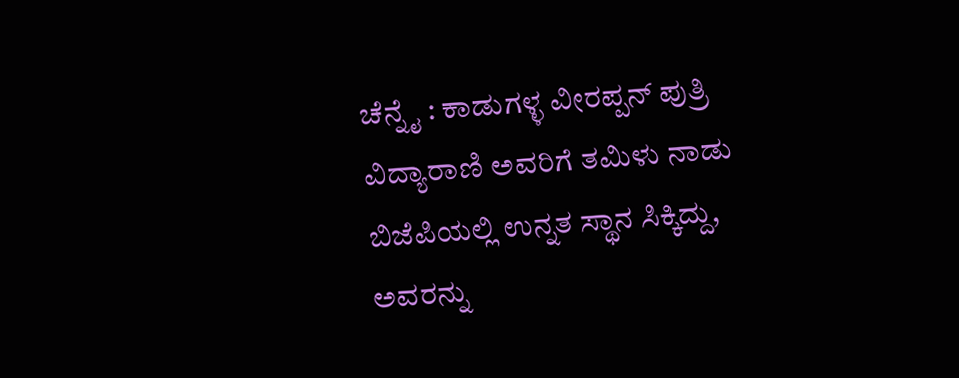ಚೆನ್ನೈ : ಕಾಡುಗಳ್ಳ ವೀರಪ್ಪನ್ ಪುತ್ರಿ ವಿದ್ಯಾರಾಣಿ ಅವರಿಗೆ ತಮಿಳು ನಾಡು ಬಿಜೆಪಿಯಲ್ಲಿ ಉನ್ನತ ಸ್ಥಾನ ಸಿಕ್ಕಿದ್ದು, ಅವರನ್ನು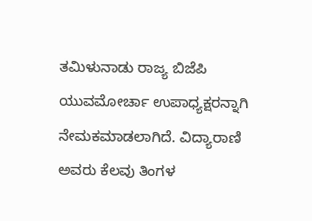ತಮಿಳುನಾಡು ರಾಜ್ಯ ಬಿಜೆಪಿ ಯುವಮೋರ್ಚಾ ಉಪಾಧ್ಯಕ್ಷರನ್ನಾಗಿ ನೇಮಕಮಾಡಲಾಗಿದೆ. ವಿದ್ಯಾರಾಣಿ ಅವರು ಕೆಲವು ತಿಂಗಳ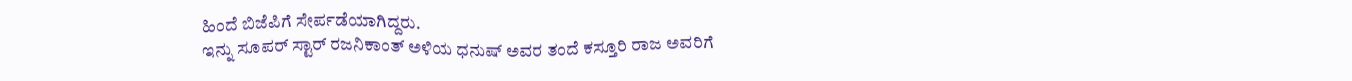ಹಿಂದೆ ಬಿಜೆಪಿಗೆ ಸೇರ್ಪಡೆಯಾಗಿದ್ದರು.
ಇನ್ನು ಸೂಪರ್ ಸ್ಟಾರ್ ರಜನಿಕಾಂತ್ ಅಳಿಯ ಧನುಷ್ ಅವರ ತಂದೆ ಕಸ್ತೂರಿ ರಾಜ ಅವರಿಗೆ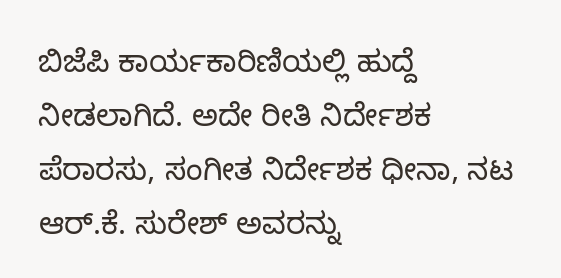ಬಿಜೆಪಿ ಕಾರ್ಯಕಾರಿಣಿಯಲ್ಲಿ ಹುದ್ದೆ ನೀಡಲಾಗಿದೆ. ಅದೇ ರೀತಿ ನಿರ್ದೇಶಕ ಪೆರಾರಸು, ಸಂಗೀತ ನಿರ್ದೇಶಕ ಧೀನಾ, ನಟ ಆರ್.ಕೆ. ಸುರೇಶ್ ಅವರನ್ನು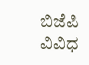ಬಿಜೆಪಿ ವಿವಿಧ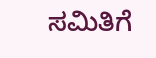ಸಮಿತಿಗೆ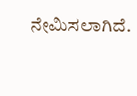ನೇಮಿಸಲಾಗಿದೆ.